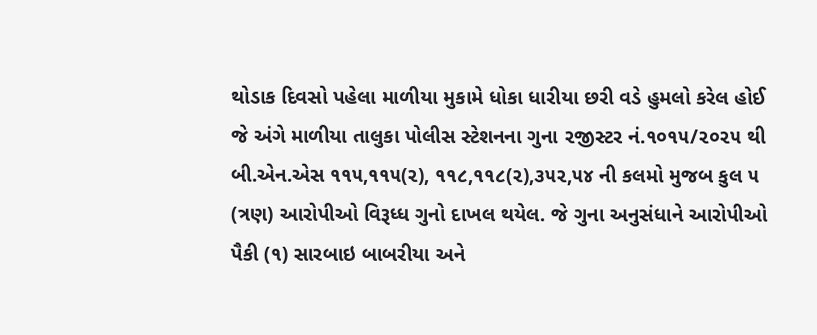થોડાક દિવસો પહેલા માળીયા મુકામે ધોકા ધારીયા છરી વડે હુમલો કરેલ હોઈ જે અંગે માળીયા તાલુકા પોલીસ સ્ટેશનના ગુના ૨જીસ્ટર નં.૧૦૧૫/૨૦૨૫ થી બી.એન.એસ ૧૧૫,૧૧૫(૨), ૧૧૮,૧૧૮(૨),૩૫૨,૫૪ ની કલમો મુજબ કુલ ૫ (ત્રણ) આરોપીઓ વિરૂધ્ધ ગુનો દાખલ થયેલ. જે ગુના અનુસંધાને આરોપીઓ પૈકી (૧) સારબાઇ બાબરીયા અને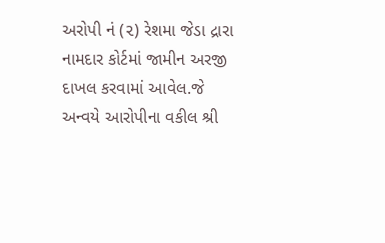અરોપી નં (૨) રેશમા જેડા દ્રારા નામદાર કોર્ટમાં જામીન અરજી દાખલ કરવામાં આવેલ.જે અન્વયે આરોપીના વકીલ શ્રી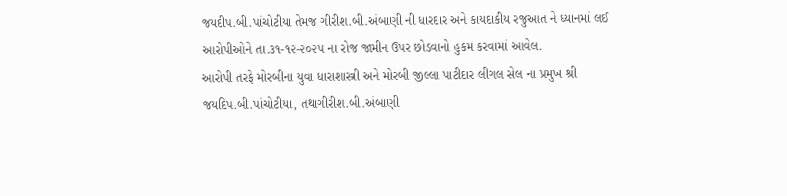જયદીપ.બી.પાંચોટીયા તેમજ ગીરીશ.બી.અંબાણી ની ધારદાર અને કાયદાકીય રજુઆત ને ધ્યાનમાં લઈ આરોપીઓને તા.૩૧-૧૨-૨૦૨૫ ના રોજ જામીન ઉપર છોડવાનો હુકમ કરવામાં આવેલ.
આરોપી તરફે મોરબીના યુવા ધારાશાસ્ત્રી અને મોરબી જીલ્લા પાટીદાર લીગલ સેલ ના પ્રમુખ શ્રી જયદિપ.બી.પાંચોટીયા, તથાગીરીશ.બી.અંબાણી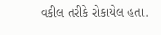વકીલ તરીકે રોકાયેલ હતા.